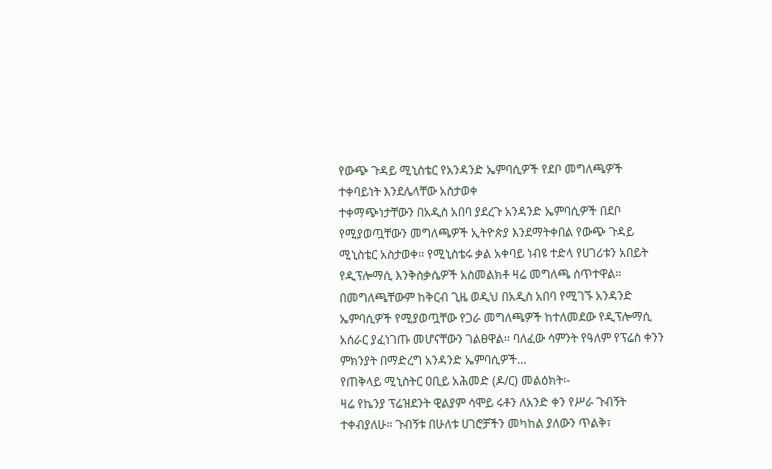የውጭ ጉዳይ ሚኒስቴር የአንዳንድ ኤምባሲዎች የደቦ መግለጫዎች ተቀባይነት እንደሌላቸው አስታወቀ
ተቀማጭነታቸውን በአዲስ አበባ ያደረጉ አንዳንድ ኤምባሲዎች በደቦ የሚያወጧቸውን መግለጫዎች ኢትዮጵያ እንደማትቀበል የውጭ ጉዳይ ሚኒስቴር አስታወቀ፡፡ የሚኒስቴሩ ቃል አቀባይ ነብዩ ተድላ የሀገሪቱን አበይት የዲፕሎማሲ እንቅስቃሴዎች አስመልክቶ ዛሬ መግለጫ ሰጥተዋል። በመግለጫቸውም ከቅርብ ጊዜ ወዲህ በአዲስ አበባ የሚገኙ አንዳንድ ኤምባሲዎች የሚያወጧቸው የጋራ መግለጫዎች ከተለመደው የዲፕሎማሲ አሰራር ያፈነገጡ መሆናቸውን ገልፀዋል፡፡ ባለፈው ሳምንት የዓለም የፕሬስ ቀንን ምክንያት በማድረግ አንዳንድ ኤምባሲዎች…
የጠቅላይ ሚኒስትር ዐቢይ አሕመድ (ዶ/ር) መልዕክት፡-
ዛሬ የኬንያ ፕሬዝደንት ዊልያም ሳሞይ ሩቶን ለአንድ ቀን የሥራ ጉብኝት ተቀብያለሁ። ጉብኝቱ በሁለቱ ሀገሮቻችን መካከል ያለውን ጥልቅ፣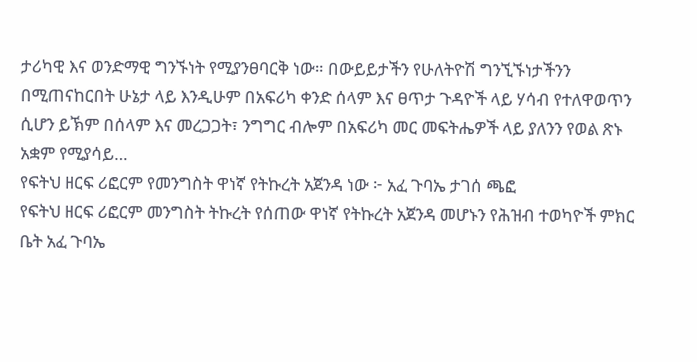ታሪካዊ እና ወንድማዊ ግንኙነት የሚያንፀባርቅ ነው። በውይይታችን የሁለትዮሽ ግንኚኙነታችንን በሚጠናከርበት ሁኔታ ላይ እንዲሁም በአፍሪካ ቀንድ ሰላም እና ፀጥታ ጉዳዮች ላይ ሃሳብ የተለዋወጥን ሲሆን ይኽም በሰላም እና መረጋጋት፣ ንግግር ብሎም በአፍሪካ መር መፍትሔዎች ላይ ያለንን የወል ጽኑ አቋም የሚያሳይ…
የፍትህ ዘርፍ ሪፎርም የመንግስት ዋነኛ የትኩረት አጀንዳ ነው ፦ አፈ ጉባኤ ታገሰ ጫፎ
የፍትህ ዘርፍ ሪፎርም መንግስት ትኩረት የሰጠው ዋነኛ የትኩረት አጀንዳ መሆኑን የሕዝብ ተወካዮች ምክር ቤት አፈ ጉባኤ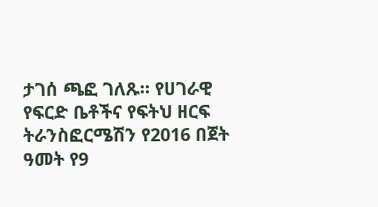ታገሰ ጫፎ ገለጹ። የሀገራዊ የፍርድ ቤቶችና የፍትህ ዘርፍ ትራንስፎርሜሽን የ2016 በጀት ዓመት የ9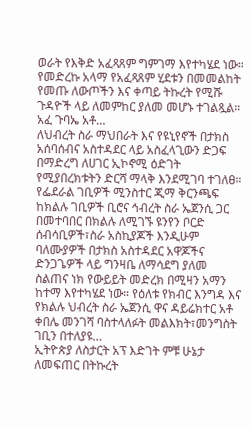ወራት የእቅድ አፈጻጸም ግምገማ እየተካሄደ ነው። የመድረኩ አላማ የአፈጻጸም ሂደቱን በመመልከት የመጡ ለውጦችን እና ቀጣይ ትኩረት የሚሹ ጉዳዮች ላይ ለመምከር ያለመ መሆኑ ተገልጿል። አፈ ጉባኤ አቶ…
ለህብረት ስራ ማህበራት እና የዩኒየኖች በታክስ አሰባሰብና አስተዳደር ላይ አስፈላጊውን ድጋፍ በማድረግ ለሀገር ኢኮኖሚ ዕድገት የሚያበረክቱትን ድርሻ ማላቅ እንደሚገባ ተገለፀ።
የፌደራል ገቢዎች ሚንስተር ጂማ ቅርንጫፍ ከክልሉ ገቢዎች ቢሮና ኅብረት ስራ ኤጀንሲ ጋር በመተባበር በክልሉ ለሚገኙ ዩንየን ቦርድ ሰብሳቢዎች፣ስራ አስኪያጆች እንዲሁም ባለሙያዎች በታክስ አስተዳደር አዋጆችና ድንጋጌዎች ላይ ግንዛቤ ለማሳደግ ያለመ ስልጠና ነክ የውይይት መድረክ በሚዛን አማን ከተማ እየተካሄደ ነው። የዕለቱ የክብር እንግዳ እና የክልሉ ህብረት ስራ ኤጀንሲ ዋና ዳይሬክተር አቶ ቀበሌ መንገሻ ባስተላለፉት መልእክት፣መንግስት ገቢን በተለያዩ…
ኢትዮጵያ ለስታርት አፕ እድገት ምቹ ሁኔታ ለመፍጠር በትኩረት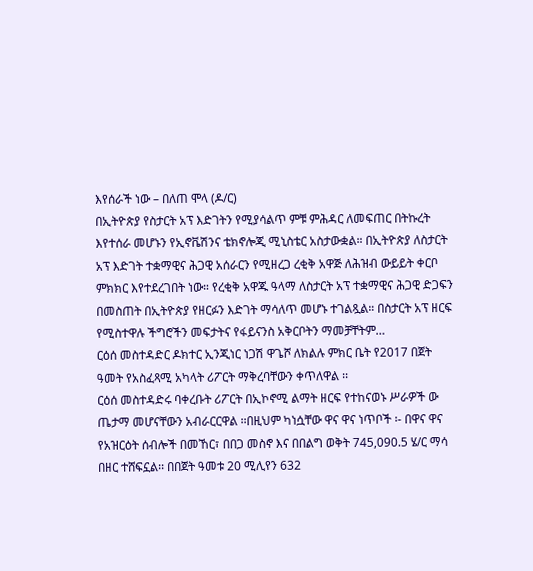እየሰራች ነው – በለጠ ሞላ (ዶ/ር)
በኢትዮጵያ የስታርት አፕ እድገትን የሚያሳልጥ ምቹ ምሕዳር ለመፍጠር በትኩረት እየተሰራ መሆኑን የኢኖቬሽንና ቴክኖሎጂ ሚኒስቴር አስታውቋል። በኢትዮጵያ ለስታርት አፕ እድገት ተቋማዊና ሕጋዊ አሰራርን የሚዘረጋ ረቂቅ አዋጅ ለሕዝብ ውይይት ቀርቦ ምክክር እየተደረገበት ነው። የረቂቅ አዋጁ ዓላማ ለስታርት አፕ ተቋማዊና ሕጋዊ ድጋፍን በመስጠት በኢትዮጵያ የዘርፉን እድገት ማሳለጥ መሆኑ ተገልጿል። በስታርት አፕ ዘርፍ የሚስተዋሉ ችግሮችን መፍታትና የፋይናንስ አቅርቦትን ማመቻቸትም…
ርዕሰ መስተዳድር ዶክተር ኢንጂነር ነጋሽ ዋጌሾ ለክልሉ ምክር ቤት የ2017 በጀት ዓመት የአስፈጻሚ አካላት ሪፖርት ማቅረባቸውን ቀጥለዋል ፡፡
ርዕሰ መስተዳድሩ ባቀረቡት ሪፖርት በኢኮኖሚ ልማት ዘርፍ የተከናወኑ ሥራዎች ው ጤታማ መሆናቸውን አብራርርዋል ፡፡በዚህም ካነሷቸው ዋና ዋና ነጥቦች ፡- በዋና ዋና የአዝርዕት ሰብሎች በመኸር፣ በበጋ መስኖ እና በበልግ ወቅት 745,090.5 ሄ/ር ማሳ በዘር ተሸፍኗል፡፡ በበጀት ዓመቱ 20 ሚሊየን 632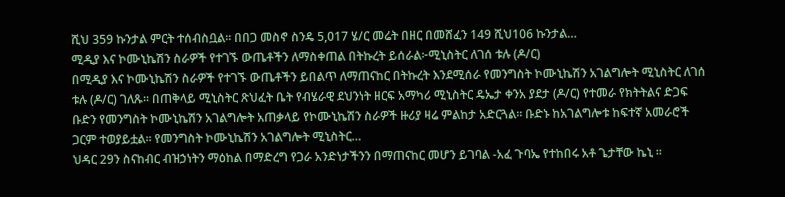ሺህ 359 ኩንታል ምርት ተሰብስቧል፡፡ በበጋ መስኖ ስንዴ 5,017 ሄ/ር መሬት በዘር በመሸፈን 149 ሺህ106 ኩንታል…
ሚዲያ እና ኮሙኒኬሽን ስራዎች የተገኙ ውጤቶችን ለማስቀጠል በትኩረት ይሰራል፦ሚኒስትር ለገሰ ቱሉ (ዶ/ር)
በሚዲያ እና ኮሙኒኬሽን ስራዎች የተገኙ ውጤቶችን ይበልጥ ለማጠናከር በትኩረት እንደሚሰራ የመንግስት ኮሙኒኬሽን አገልግሎት ሚኒስትር ለገሰ ቱሉ (ዶ/ር) ገለጹ። በጠቅላይ ሚኒስትር ጽህፈት ቤት የብሄራዊ ደህንነት ዘርፍ አማካሪ ሚኒስትር ዴኤታ ቀንአ ያደታ (ዶ/ር) የተመራ የክትትልና ድጋፍ ቡድን የመንግስት ኮሙኒኬሽን አገልግሎት አጠቃላይ የኮሙኒኬሽን ስራዎች ዙሪያ ዛሬ ምልከታ አድርጓል። ቡድኑ ከአገልግሎቱ ከፍተኛ አመራሮች ጋርም ተወያይቷል። የመንግስት ኮሙኒኬሽን አገልግሎት ሚኒስትር…
ህዳር 29ን ስናከብር ብዝኃነትን ማዕከል በማድረግ የጋራ አንድነታችንን በማጠናከር መሆን ይገባል -አፈ ጉባኤ የተከበሩ አቶ ጌታቸው ኬኒ ።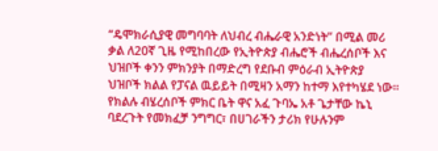“ዴሞክራሲያዊ መግባባት ለህብረ ብሔራዊ አንድነት” በሚል መሪ ቃል ለ20ኛ ጊዜ የሚከበረው የኢትዮጵያ ብሔሮች ብሔረሰቦች እና ህዝቦች ቀንን ምክንያት በማድረግ የደቡብ ምዕራብ ኢትዮጵያ ህዝቦች ክልል የፓናል ዉይይት በሚዛን አማን ከተማ እየተካሄደ ነው። የክልሉ ብሄረሰቦች ምክር ቤት ዋና አፈ ጉባኤ አቶ ጌታቸው ኬኒ ባደረጉት የመክፈቻ ንግግር፣ በሀገራችን ታሪክ የሁሉንም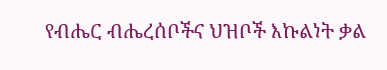የብሔር ብሔረሰቦችና ህዝቦች እኩልነት ቃል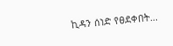ኪዳን ሰነድ የፀደቀበት…